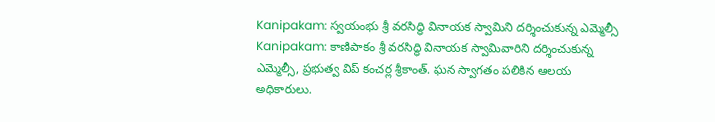Kanipakam: స్వయంభు శ్రీ వరసిద్ధి వినాయక స్వామిని దర్శించుకున్న ఎమ్మెల్సీ
Kanipakam: కాణిపాకం శ్రీ వరసిద్ధి వినాయక స్వామివారిని దర్శించుకున్న ఎమ్మెల్సీ, ప్రభుత్వ విప్ కంచర్ల శ్రీకాంత్. ఘన స్వాగతం పలికిన ఆలయ అధికారులు.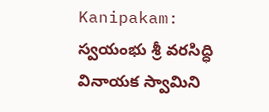Kanipakam: స్వయంభు శ్రీ వరసిద్ధి వినాయక స్వామిని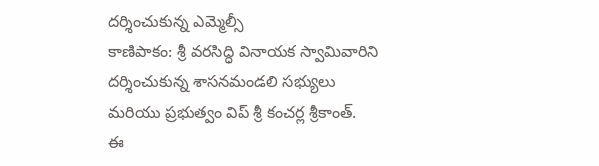దర్శించుకున్న ఎమ్మెల్సీ
కాణిపాకం: శ్రీ వరసిద్ధి వినాయక స్వామివారిని దర్శించుకున్న శాసనమండలి సభ్యులు మరియు ప్రభుత్వం విప్ శ్రీ కంచర్ల శ్రీకాంత్.
ఈ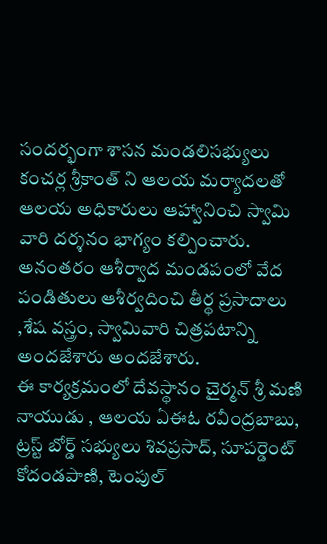సందర్భంగా శాసన మండలిసభ్యులు కంచర్ల శ్రీకాంత్ ని ఆలయ మర్యాదలతో ఆలయ అధికారులు ఆహ్వానించి స్వామి వారి దర్శనం భాగ్యం కల్పించారు.
అనంతరం ఆశీర్వాద మండపంలో వేద పండితులు ఆశీర్వదించి తీర్థ ప్రసాదాలు ,శేష వస్త్రం, స్వామివారి చిత్రపటాన్ని అందజేశారు అందజేశారు.
ఈ కార్యక్రమంలో దేవస్థానం చైర్మన్ శ్రీ మణి నాయుడు , ఆలయ ఏఈఓ రవీంద్రబాబు, ట్రస్ట్ బోర్డ్ సభ్యులు శివప్రసాద్, సూపర్డెంట్ కోదండపాణి, టెంపుల్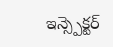ఇన్స్పెక్టర్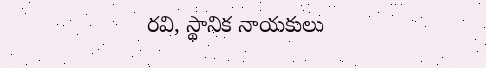రవి, స్థానిక నాయకులు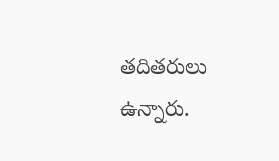తదితరులు ఉన్నారు.